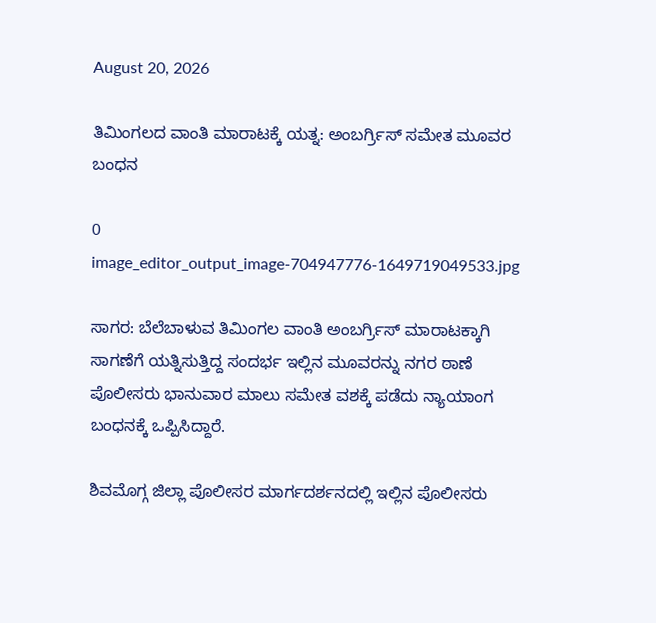August 20, 2026

ತಿಮಿಂಗಲದ ವಾಂತಿ ಮಾರಾಟಕ್ಕೆ ಯತ್ನ: ಅಂಬರ್ಗ್ರಿಸ್ ಸಮೇತ ಮೂವರ ಬಂಧನ

0
image_editor_output_image-704947776-1649719049533.jpg

ಸಾಗರ: ಬೆಲೆಬಾಳುವ ತಿಮಿಂಗಲ ವಾಂತಿ ಅಂಬರ್ಗ್ರಿಸ್ ಮಾರಾಟಕ್ಕಾಗಿ ಸಾಗಣೆಗೆ ಯತ್ನಿಸುತ್ತಿದ್ದ ಸಂದರ್ಭ ಇಲ್ಲಿನ ಮೂವರನ್ನು ನಗರ ಠಾಣೆ ಪೊಲೀಸರು ಭಾನುವಾರ ಮಾಲು ಸಮೇತ ವಶಕ್ಕೆ ಪಡೆದು ನ್ಯಾಯಾಂಗ ಬಂಧನಕ್ಕೆ ಒಪ್ಪಿಸಿದ್ದಾರೆ.

ಶಿವಮೊಗ್ಗ ಜಿಲ್ಲಾ ಪೊಲೀಸರ ಮಾರ್ಗದರ್ಶನದಲ್ಲಿ ಇಲ್ಲಿನ ಪೊಲೀಸರು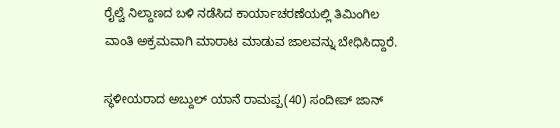ರೈಲ್ವೆ ನಿಲ್ದಾಣದ ಬಳಿ ನಡೆಸಿದ ಕಾರ್ಯಾಚರಣೆಯಲ್ಲಿ ತಿಮಿಂಗಿಲ ವಾಂತಿ ಅಕ್ರಮವಾಗಿ ಮಾರಾಟ ಮಾಡುವ ಜಾಲವನ್ನು ಬೇಧಿಸಿದ್ದಾರೆ.

ಸ್ಥಳೀಯರಾದ ಅಬ್ದುಲ್ ಯಾನೆ ರಾಮಪ್ಪ(40) ಸಂದೀಪ್ ಜಾನ್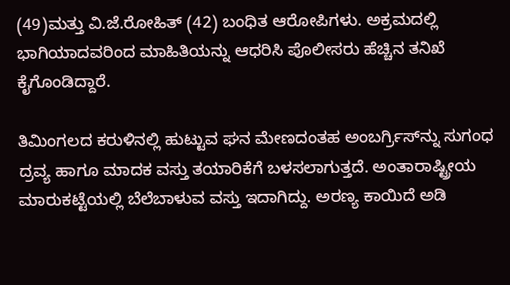(49)ಮತ್ತು ವಿ.ಜೆ.ರೋಹಿತ್ (42) ಬಂಧಿತ ಆರೋಪಿಗಳು. ಅಕ್ರಮದಲ್ಲಿ ಭಾಗಿಯಾದವರಿಂದ ಮಾಹಿತಿಯನ್ನು ಆಧರಿಸಿ ಪೊಲೀಸರು ಹೆಚ್ಚಿನ ತನಿಖೆ ಕೈಗೊಂಡಿದ್ದಾರೆ.

ತಿಮಿಂಗಲದ ಕರುಳಿನಲ್ಲಿ ಹುಟ್ಟುವ ಘನ ಮೇಣದಂತಹ ಅಂಬರ್ಗ್ರಿಸ್‌ನ್ನು ಸುಗಂಧ ದ್ರವ್ಯ ಹಾಗೂ ಮಾದಕ ವಸ್ತು ತಯಾರಿಕೆಗೆ ಬಳಸಲಾಗುತ್ತದೆ. ಅಂತಾರಾಷ್ಟ್ರೀಯ ಮಾರುಕಟ್ಟೆಯಲ್ಲಿ ಬೆಲೆಬಾಳುವ ವಸ್ತು ಇದಾಗಿದ್ದು. ಅರಣ್ಯ ಕಾಯಿದೆ ಅಡಿ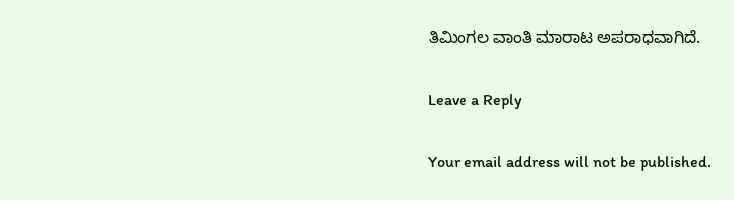ತಿಮಿಂಗಲ ವಾಂತಿ ಮಾರಾಟ ಅಪರಾಧವಾಗಿದೆ.

Leave a Reply

Your email address will not be published.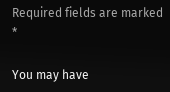Required fields are marked *

You may have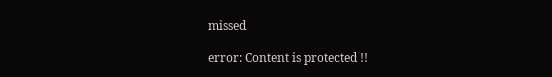missed

error: Content is protected !!